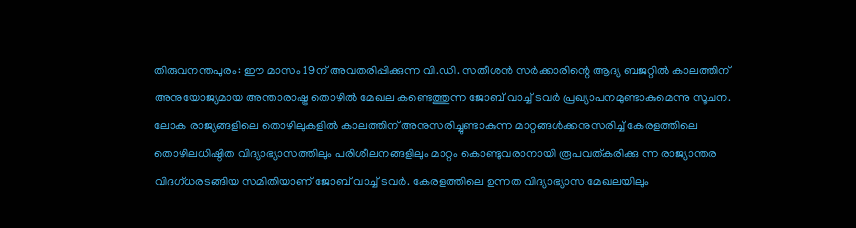തിരുവനന്തപുരം: ഈ മാസം 19ന് അവതരിപ്പിക്കുന്ന വി.ഡി. സതീശൻ സർക്കാരിന്റെ ആദ്യ ബജറ്റിൽ കാലത്തിന് അനുയോജ്യമായ അന്താരാഷ്ട്ര തൊഴിൽ മേഖല കണ്ടെത്തുന്ന ജോബ് വാച്ച് ടവർ പ്രഖ്യാപനമുണ്ടാകുമെന്നു സൂചന.
ലോക രാജ്യങ്ങളിലെ തൊഴിലുകളിൽ കാലത്തിന് അനുസരിച്ചുണ്ടാകുന്ന മാറ്റങ്ങൾക്കനുസരിച്ച് കേരളത്തിലെ തൊഴിലധിഷ്ഠിത വിദ്യാഭ്യാസത്തിലും പരിശീലനങ്ങളിലും മാറ്റം കൊണ്ടുവരാനായി രൂപവത്കരിക്കു ന്ന രാജ്യാന്തര വിദഗ്ധരടങ്ങിയ സമിതിയാണ് ജോബ് വാച്ച് ടവർ. കേരളത്തിലെ ഉന്നത വിദ്യാഭ്യാസ മേഖലയിലും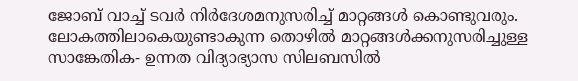ജോബ് വാച്ച് ടവർ നിർദേശമനുസരിച്ച് മാറ്റങ്ങൾ കൊണ്ടുവരും.
ലോകത്തിലാകെയുണ്ടാകുന്ന തൊഴിൽ മാറ്റങ്ങൾക്കനുസരിച്ചുള്ള സാങ്കേതിക- ഉന്നത വിദ്യാഭ്യാസ സിലബസിൽ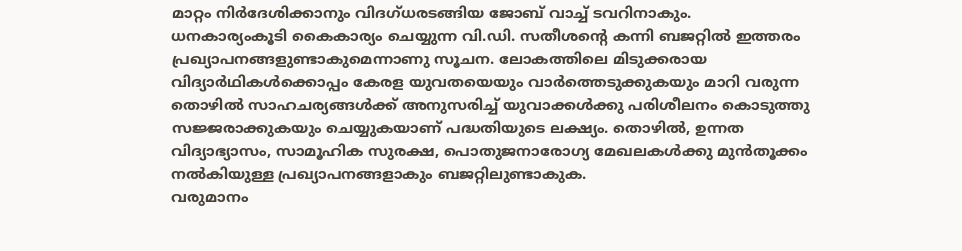മാറ്റം നിർദേശിക്കാനും വിദഗ്ധരടങ്ങിയ ജോബ് വാച്ച് ടവറിനാകും.
ധനകാര്യംകൂടി കൈകാര്യം ചെയ്യുന്ന വി.ഡി. സതീശന്റെ കന്നി ബജറ്റിൽ ഇത്തരം പ്രഖ്യാപനങ്ങളുണ്ടാകുമെന്നാണു സൂചന. ലോകത്തിലെ മിടുക്കരായ വിദ്യാർഥികൾക്കൊപ്പം കേരള യുവതയെയും വാർത്തെടുക്കുകയും മാറി വരുന്ന തൊഴിൽ സാഹചര്യങ്ങൾക്ക് അനുസരിച്ച് യുവാക്കൾക്കു പരിശീലനം കൊടുത്തു സജ്ജരാക്കുകയും ചെയ്യുകയാണ് പദ്ധതിയുടെ ലക്ഷ്യം. തൊഴിൽ, ഉന്നത വിദ്യാഭ്യാസം, സാമൂഹിക സുരക്ഷ, പൊതുജനാരോഗ്യ മേഖലകൾക്കു മുൻതൂക്കം നൽകിയുള്ള പ്രഖ്യാപനങ്ങളാകും ബജറ്റിലുണ്ടാകുക.
വരുമാനം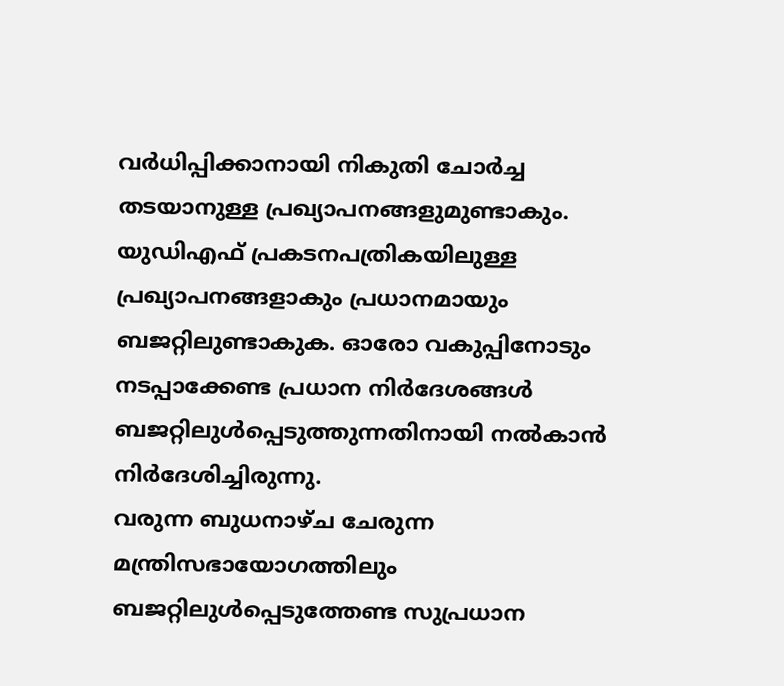വർധിപ്പിക്കാനായി നികുതി ചോർച്ച തടയാനുള്ള പ്രഖ്യാപനങ്ങളുമുണ്ടാകും. യുഡിഎഫ് പ്രകടനപത്രികയിലുള്ള പ്രഖ്യാപനങ്ങളാകും പ്രധാനമായും ബജറ്റിലുണ്ടാകുക. ഓരോ വകുപ്പിനോടും നടപ്പാക്കേണ്ട പ്രധാന നിർദേശങ്ങൾ ബജറ്റിലുൾപ്പെടുത്തുന്നതിനായി നൽകാൻ നിർദേശിച്ചിരുന്നു.
വരുന്ന ബുധനാഴ്ച ചേരുന്ന മന്ത്രിസഭായോഗത്തിലും ബജറ്റിലുൾപ്പെടുത്തേണ്ട സുപ്രധാന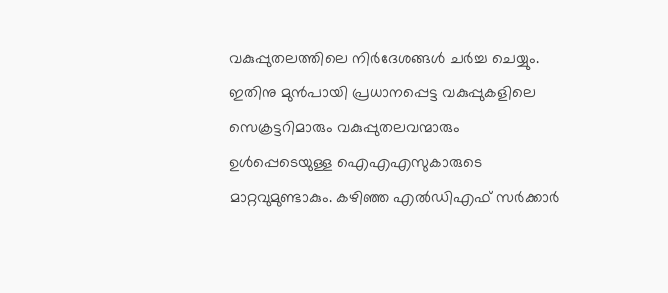വകുപ്പുതലത്തിലെ നിർദേശങ്ങൾ ചർച്ച ചെയ്യും. ഇതിനു മുൻപായി പ്രധാനപ്പെട്ട വകുപ്പുകളിലെ സെക്രട്ടറിമാരും വകുപ്പുതലവന്മാരും ഉൾപ്പെടെയുള്ള ഐഎഎസുകാരുടെ മാറ്റവുമുണ്ടാകും. കഴിഞ്ഞ എൽഡിഎഫ് സർക്കാർ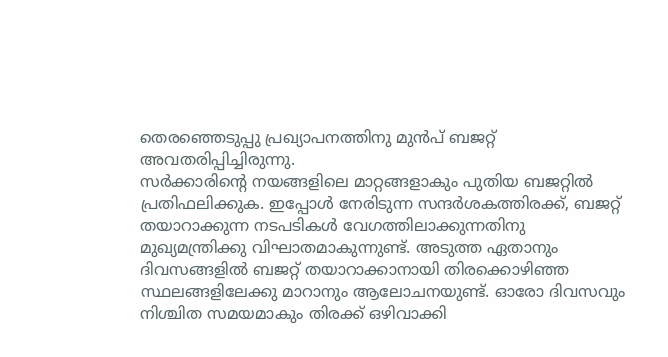തെരഞ്ഞെടുപ്പു പ്രഖ്യാപനത്തിനു മുൻപ് ബജറ്റ് അവതരിപ്പിച്ചിരുന്നു.
സർക്കാരിന്റെ നയങ്ങളിലെ മാറ്റങ്ങളാകും പുതിയ ബജറ്റിൽ പ്രതിഫലിക്കുക. ഇപ്പോൾ നേരിടുന്ന സന്ദർശകത്തിരക്ക്, ബജറ്റ് തയാറാക്കുന്ന നടപടികൾ വേഗത്തിലാക്കുന്നതിനു മുഖ്യമന്ത്രിക്കു വിഘാതമാകുന്നുണ്ട്. അടുത്ത ഏതാനും ദിവസങ്ങളിൽ ബജറ്റ് തയാറാക്കാനായി തിരക്കൊഴിഞ്ഞ സ്ഥലങ്ങളിലേക്കു മാറാനും ആലോചനയുണ്ട്. ഓരോ ദിവസവും നിശ്ചിത സമയമാകും തിരക്ക് ഒഴിവാക്കി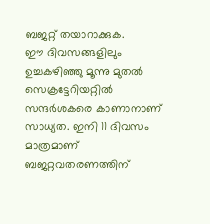ബജറ്റ് തയാറാക്കുക.
ഈ ദിവസങ്ങളിലും ഉച്ചകഴിഞ്ഞു മൂന്നു മുതൽ സെക്രട്ടേറിയറ്റിൽ സന്ദർശകരെ കാണാനാണ് സാധ്യത. ഇനി 11 ദിവസം മാത്രമാണ് ബജറ്റവതരണത്തിന്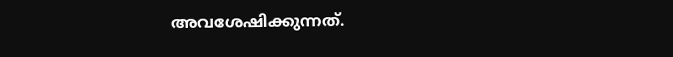അവശേഷിക്കുന്നത്.